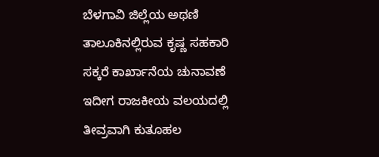ಬೆಳಗಾವಿ ಜಿಲ್ಲೆಯ ಅಥಣಿ ತಾಲೂಕಿನಲ್ಲಿರುವ ಕೃಷ್ಣ ಸಹಕಾರಿ ಸಕ್ಕರೆ ಕಾರ್ಖಾನೆಯ ಚುನಾವಣೆ ಇದೀಗ ರಾಜಕೀಯ ವಲಯದಲ್ಲಿ ತೀವ್ರವಾಗಿ ಕುತೂಹಲ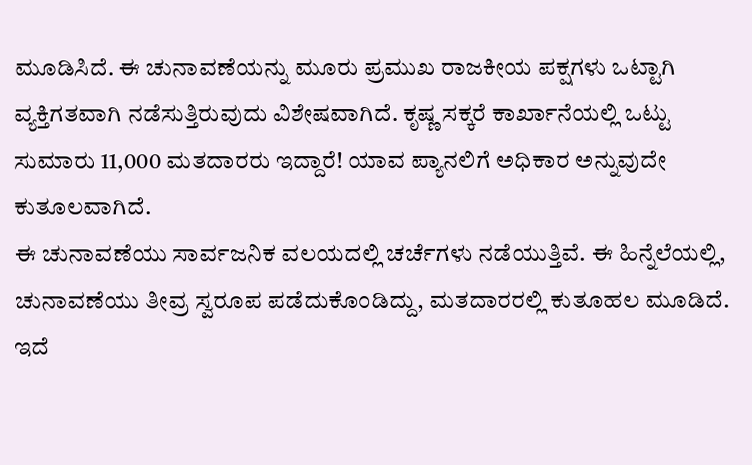ಮೂಡಿಸಿದೆ. ಈ ಚುನಾವಣೆಯನ್ನು ಮೂರು ಪ್ರಮುಖ ರಾಜಕೀಯ ಪಕ್ಷಗಳು ಒಟ್ಟಾಗಿ ವ್ಯಕ್ತಿಗತವಾಗಿ ನಡೆಸುತ್ತಿರುವುದು ವಿಶೇಷವಾಗಿದೆ. ಕೃಷ್ಣ ಸಕ್ಕರೆ ಕಾರ್ಖಾನೆಯಲ್ಲಿ ಒಟ್ಟು ಸುಮಾರು 11,000 ಮತದಾರರು ಇದ್ದಾರೆ! ಯಾವ ಪ್ಯಾನಲಿಗೆ ಅಧಿಕಾರ ಅನ್ನುವುದೇ ಕುತೂಲವಾಗಿದೆ.
ಈ ಚುನಾವಣೆಯು ಸಾರ್ವಜನಿಕ ವಲಯದಲ್ಲಿ ಚರ್ಚೆಗಳು ನಡೆಯುತ್ತಿವೆ. ಈ ಹಿನ್ನೆಲೆಯಲ್ಲಿ, ಚುನಾವಣೆಯು ತೀವ್ರ ಸ್ವರೂಪ ಪಡೆದುಕೊಂಡಿದ್ದು, ಮತದಾರರಲ್ಲಿ ಕುತೂಹಲ ಮೂಡಿದೆ. ಇದೆ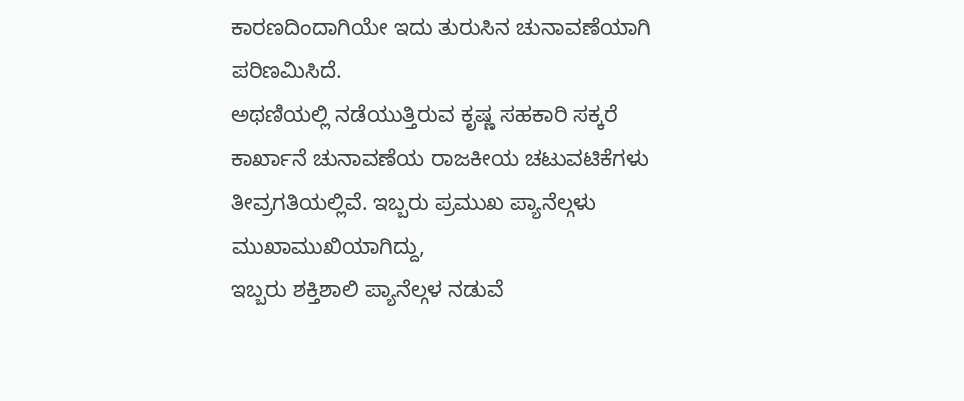ಕಾರಣದಿಂದಾಗಿಯೇ ಇದು ತುರುಸಿನ ಚುನಾವಣೆಯಾಗಿ ಪರಿಣಮಿಸಿದೆ.
ಅಥಣಿಯಲ್ಲಿ ನಡೆಯುತ್ತಿರುವ ಕೃಷ್ಣ ಸಹಕಾರಿ ಸಕ್ಕರೆ ಕಾರ್ಖಾನೆ ಚುನಾವಣೆಯ ರಾಜಕೀಯ ಚಟುವಟಿಕೆಗಳು ತೀವ್ರಗತಿಯಲ್ಲಿವೆ. ಇಬ್ಬರು ಪ್ರಮುಖ ಪ್ಯಾನೆಲ್ಗಳು ಮುಖಾಮುಖಿಯಾಗಿದ್ದು,
ಇಬ್ಬರು ಶಕ್ತಿಶಾಲಿ ಪ್ಯಾನೆಲ್ಗಳ ನಡುವೆ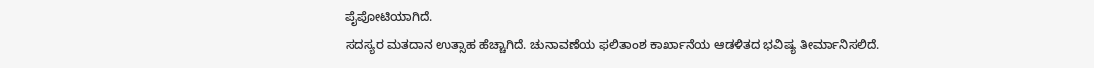ಪೈಪೋಟಿಯಾಗಿದೆ.
ಸದಸ್ಯರ ಮತದಾನ ಉತ್ಸಾಹ ಹೆಚ್ಚಾಗಿದೆ. ಚುನಾವಣೆಯ ಫಲಿತಾಂಶ ಕಾರ್ಖಾನೆಯ ಆಡಳಿತದ ಭವಿಷ್ಯ ತೀರ್ಮಾನಿಸಲಿದೆ.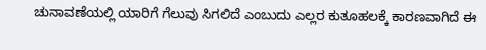ಚುನಾವಣೆಯಲ್ಲಿ ಯಾರಿಗೆ ಗೆಲುವು ಸಿಗಲಿದೆ ಎಂಬುದು ಎಲ್ಲರ ಕುತೂಹಲಕ್ಕೆ ಕಾರಣವಾಗಿದೆ ಈ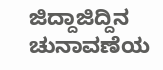ಜಿದ್ದಾಜಿದ್ದಿನ ಚುನಾವಣೆಯ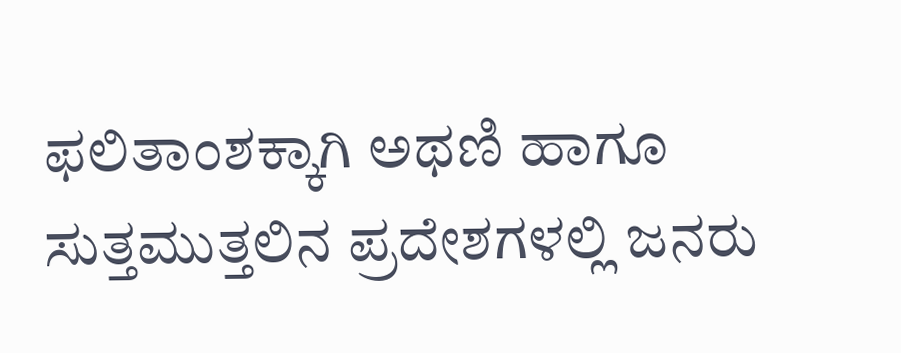ಫಲಿತಾಂಶಕ್ಕಾಗಿ ಅಥಣಿ ಹಾಗೂ ಸುತ್ತಮುತ್ತಲಿನ ಪ್ರದೇಶಗಳಲ್ಲಿ ಜನರು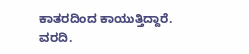ಕಾತರದಿಂದ ಕಾಯುತ್ತಿದ್ದಾರೆ.
ವರದಿ.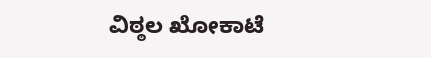ವಿಠ್ಠಲ ಖೋಕಾಟೆ